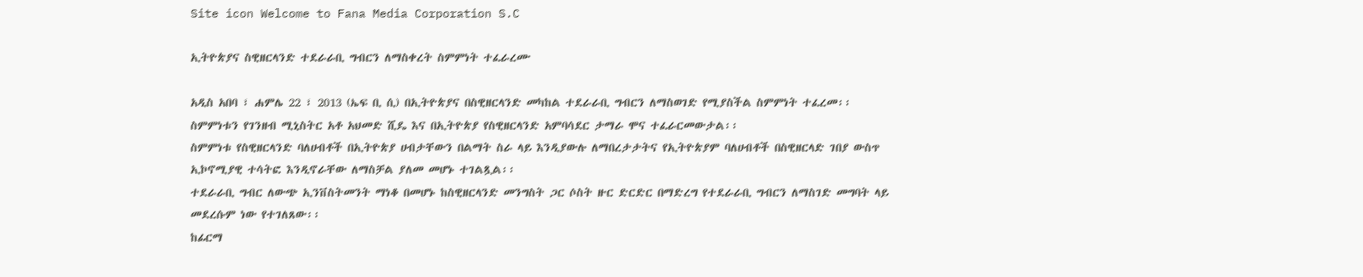Site icon Welcome to Fana Media Corporation S.C

ኢትዮጵያና ስዊዘርላንድ ተደራራቢ ግብርን ለማስቀረት ስምምነት ተፈራረሙ

አዲስ አበባ ፣ ሐምሌ 22 ፣ 2013 (ኤፍ ቢ ሲ) በኢትዮጵያና በስዊዘርላንድ መካከል ተደራራቢ ግብርን ለማስወገድ የሚያስችል ስምምነት ተፈረመ፡፡
ስምምነቱን የገንዘብ ሚኒስትር አቶ አህመድ ሺዴ እና በኢትዮጵያ የስዊዘርላንድ አምባሳደር ታማራ ሞና ተፈራርመውታል፡፡
ስምምነቱ የስዊዘርላንድ ባለሀብቶች በኢትዮጵያ ሀብታቸውን በልማት ስራ ላይ እንዲያውሉ ለማበረታታትና የኢትዮጵያም ባለሀብቶች በስዊዘርላድ ገበያ ውስጥ ኢኮኖሚያዊ ተሳትፎ እንዲኖራቸው ለማስቻል ያለመ መሆኑ ተገልጿል፡፡
ተደራራቢ ግብር ለውጭ ኢንቨስትመንት ማነቆ በመሆኑ ከስዊዘርላንድ መንግስት ጋር ሶስት ዙር ድርድር በማድረግ የተደራራቢ ግብርን ለማስገድ መግባት ላይ መደረሱም ነው የተገለጸው፡፡
ከፊርማ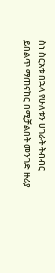ስነ ስርአቱ በኋላ የሁለቱን ሀገራት ትብብር ይበልጥ ማጠናከር በሚቻልበት መንገድ ዙሪያ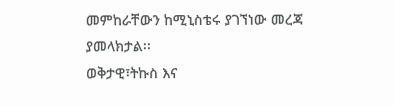መምከራቸውን ከሚኒስቴሩ ያገኘነው መረጃ ያመላክታል፡፡
ወቅታዊ፣ትኩስ እና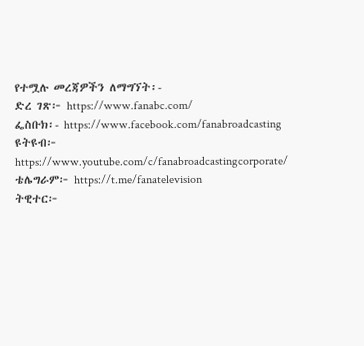የተሟሉ መረጃዎችን ለማግኘት፡-
ድረ ገጽ፦ https://www.fanabc.com/
ፌስቡክ፡- https://www.facebook.com/fanabroadcasting
ዩትዩብ፦ https://www.youtube.com/c/fanabroadcastingcorporate/
ቴሌግራም፦ https://t.me/fanatelevision
ትዊተር፦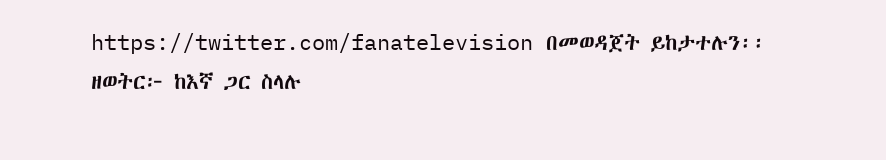https://twitter.com/fanatelevision በመወዳጀት ይከታተሉን፡፡
ዘወትር፦ ከእኛ ጋር ስላሉ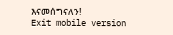እናመሰግናለን!
Exit mobile version